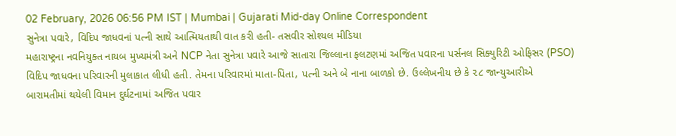02 February, 2026 06:56 PM IST | Mumbai | Gujarati Mid-day Online Correspondent
સુનેત્રા પવારે, વિદિપ જાધવનાં પત્ની સાથે આત્મિયતાથી વાત કરી હતી- તસવીર સોશ્યલ મીડિયા
મહારાષ્ટ્રના નવનિયુક્ત નાયબ મુખ્યમંત્રી અને NCP નેતા સુનેત્રા પવારે આજે સાતારા જિલ્લાના ફલટણમાં અજિત પવારના પર્સનલ સિક્યુરિટી ઓફિસર (PSO) વિદિપ જાધવના પરિવારની મુલાકાત લીધી હતી. તેમના પરિવારમાં માતા-પિતા, પત્ની અને બે નાના બાળકો છે. ઉલ્લેખનીય છે કે ૨૮ જાન્યુઆરીએ બારામતીમાં થયેલી વિમાન દુર્ઘટનામાં અજિત પવાર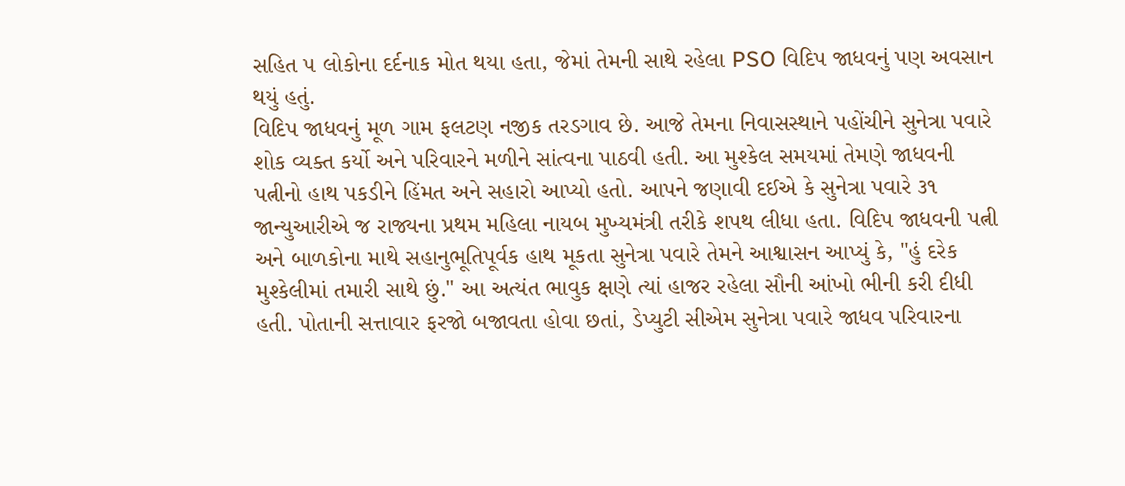સહિત ૫ લોકોના દર્દનાક મોત થયા હતા, જેમાં તેમની સાથે રહેલા PSO વિદિપ જાધવનું પણ અવસાન થયું હતું.
વિદિપ જાધવનું મૂળ ગામ ફલટણ નજીક તરડગાવ છે. આજે તેમના નિવાસસ્થાને પહોંચીને સુનેત્રા પવારે શોક વ્યક્ત કર્યો અને પરિવારને મળીને સાંત્વના પાઠવી હતી. આ મુશ્કેલ સમયમાં તેમણે જાધવની પત્નીનો હાથ પકડીને હિંમત અને સહારો આપ્યો હતો. આપને જણાવી દઈએ કે સુનેત્રા પવારે ૩૧ જાન્યુઆરીએ જ રાજ્યના પ્રથમ મહિલા નાયબ મુખ્યમંત્રી તરીકે શપથ લીધા હતા. વિદિપ જાધવની પત્ની અને બાળકોના માથે સહાનુભૂતિપૂર્વક હાથ મૂકતા સુનેત્રા પવારે તેમને આશ્વાસન આપ્યું કે, "હું દરેક મુશ્કેલીમાં તમારી સાથે છું." આ અત્યંત ભાવુક ક્ષણે ત્યાં હાજર રહેલા સૌની આંખો ભીની કરી દીધી હતી. પોતાની સત્તાવાર ફરજો બજાવતા હોવા છતાં, ડેપ્યુટી સીએમ સુનેત્રા પવારે જાધવ પરિવારના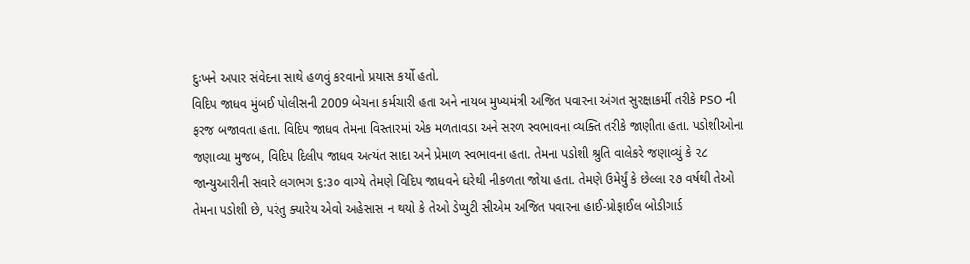દુઃખને અપાર સંવેદના સાથે હળવું કરવાનો પ્રયાસ કર્યો હતો.
વિદિપ જાધવ મુંબઈ પોલીસની 2009 બેચના કર્મચારી હતા અને નાયબ મુખ્યમંત્રી અજિત પવારના અંગત સુરક્ષાકર્મી તરીકે PSO ની ફરજ બજાવતા હતા. વિદિપ જાધવ તેમના વિસ્તારમાં એક મળતાવડા અને સરળ સ્વભાવના વ્યક્તિ તરીકે જાણીતા હતા. પડોશીઓના જણાવ્યા મુજબ, વિદિપ દિલીપ જાધવ અત્યંત સાદા અને પ્રેમાળ સ્વભાવના હતા. તેમના પડોશી શ્રુતિ વાલેકરે જણાવ્યું કે ૨૮ જાન્યુઆરીની સવારે લગભગ ૬:૩૦ વાગ્યે તેમણે વિદિપ જાધવને ઘરેથી નીકળતા જોયા હતા. તેમણે ઉમેર્યું કે છેલ્લા ૨૭ વર્ષથી તેઓ તેમના પડોશી છે, પરંતુ ક્યારેય એવો અહેસાસ ન થયો કે તેઓ ડેપ્યુટી સીએમ અજિત પવારના હાઈ-પ્રોફાઈલ બોડીગાર્ડ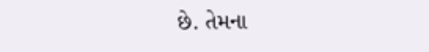છે. તેમના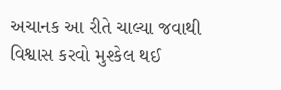અચાનક આ રીતે ચાલ્યા જવાથી વિશ્વાસ કરવો મુશ્કેલ થઈ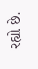રહ્યો છે.